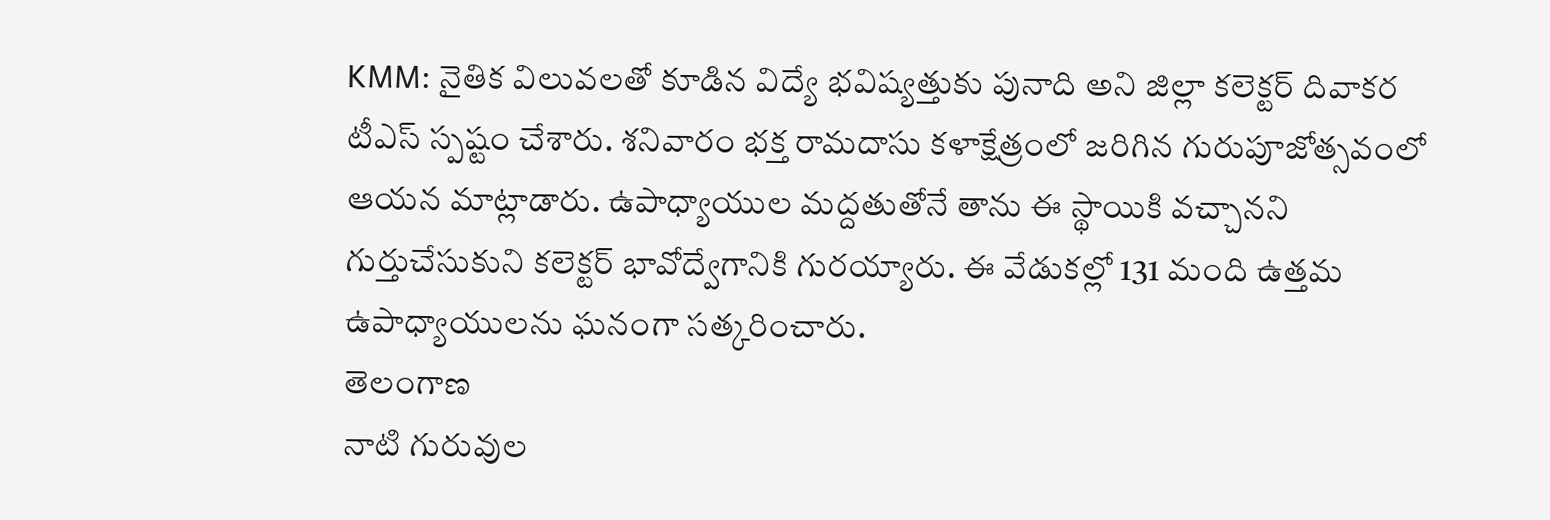KMM: నైతిక విలువలతో కూడిన విద్యే భవిష్యత్తుకు పునాది అని జిల్లా కలెక్టర్ దివాకర టీఎస్ స్పష్టం చేశారు. శనివారం భక్త రామదాసు కళాక్షేత్రంలో జరిగిన గురుపూజోత్సవంలో ఆయన మాట్లాడారు. ఉపాధ్యాయుల మద్దతుతోనే తాను ఈ స్థాయికి వచ్చానని గుర్తుచేసుకుని కలెక్టర్ భావోద్వేగానికి గురయ్యారు. ఈ వేడుకల్లో 131 మంది ఉత్తమ ఉపాధ్యాయులను ఘనంగా సత్కరించారు.
తెలంగాణ
నాటి గురువుల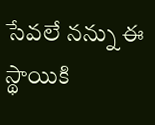సేవలే నన్ను ఈ స్థాయికి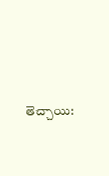తెచ్చాయి: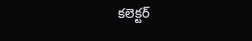కలెక్టర్